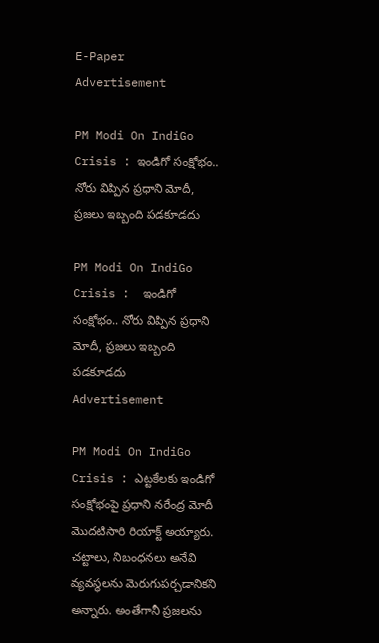E-Paper
Advertisement

PM Modi On IndiGo Crisis : ఇండిగో సంక్షోభం.. నోరు విప్పిన ప్రధాని మోదీ, ప్రజలు ఇబ్బంది పడకూడదు

PM Modi On IndiGo Crisis :  ఇండిగో సంక్షోభం.. నోరు విప్పిన ప్రధాని మోదీ, ప్రజలు ఇబ్బంది పడకూడదు
Advertisement

PM Modi On IndiGo Crisis : ఎట్టకేలకు ఇండిగో సంక్షోభంపై ప్రధాని నరేంద్ర మోదీ మొదటిసారి రియాక్ట్ అయ్యారు. చట్టాలు, నిబంధనలు అనేవి వ్యవస్థలను మెరుగుపర్చడానికని అన్నారు. అంతేగానీ ప్రజలను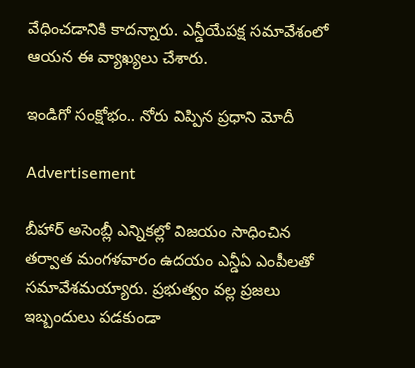వేధించడానికి కాదన్నారు. ఎన్డీయేపక్ష సమావేశంలో ఆయన ఈ వ్యాఖ్యలు చేశారు.

ఇండిగో సంక్షోభం.. నోరు విప్పిన ప్రధాని మోదీ

Advertisement

బీహార్ అసెంబ్లీ ఎన్నికల్లో విజయం సాధించిన తర్వాత మంగళవారం ఉదయం ఎన్డీఏ ఎంపీలతో సమావేశమయ్యారు. ప్రభుత్వం వల్ల ప్రజలు ఇబ్బందులు పడకుండా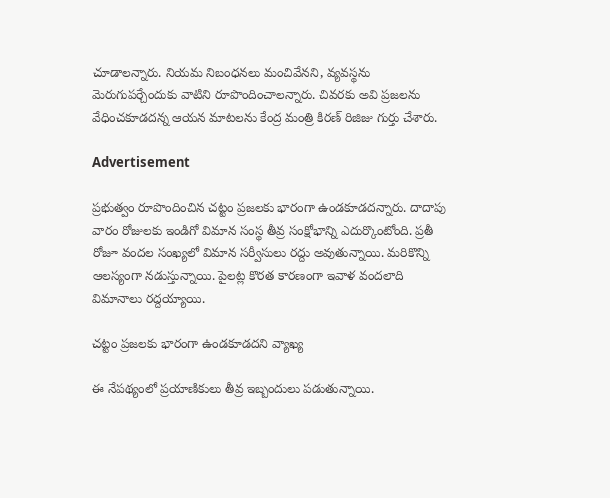చూడాలన్నారు. నియమ నిబంధనలు మంచివేనని, వ్యవస్థను మెరుగుపర్చేందుకు వాటిని రూపొందించాలన్నారు. చివరకు అవి ప్రజలను వేధించకూడదన్న ఆయన మాటలను కేంద్ర మంత్రి కిరణ్ రిజిజు గుర్తు చేశారు.

Advertisement

ప్రభుత్వం రూపొందించిన చట్టం ప్రజలకు భారంగా ఉండకూడదన్నారు. దాదాపు వారం రోజులకు ఇండిగో విమాన సంస్థ తీవ్ర సంక్షోభాన్ని ఎదుర్కొంటోంది. ప్రతీ రోజూ వందల సంఖ్యలో విమాన సర్వీసులు రద్దు అవుతున్నాయి. మరికొన్ని ఆలస్యంగా నడుస్తున్నాయి. పైలట్ల కొరత కారణంగా ఇవాళ వందలాది విమానాలు రద్దయ్యాయి.

చట్టం ప్రజలకు భారంగా ఉండకూడదని వ్యాఖ్య

ఈ నేపథ్యంలో ప్రయాణికులు తీవ్ర ఇబ్బందులు పడుతున్నాయి.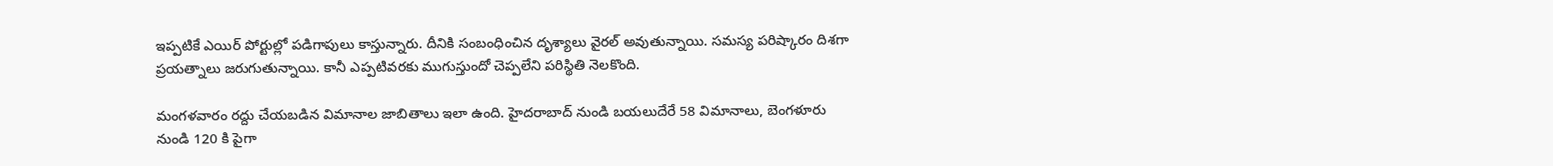ఇప్పటికే ఎయిర్ పోర్టుల్లో పడిగాపులు కాస్తున్నారు. దీనికి సంబంధించిన దృశ్యాలు వైరల్ అవుతున్నాయి. సమస్య పరిష్కారం దిశగా ప్రయత్నాలు జరుగుతున్నాయి. కానీ ఎప్పటివరకు ముగుస్తుందో చెప్పలేని పరిస్థితి నెలకొంది.

మంగళవారం రద్దు చేయబడిన విమానాల జాబితాలు ఇలా ఉంది. హైదరాబాద్ నుండి బయలుదేరే 58 విమానాలు, బెంగళూరు నుండి 120 కి పైగా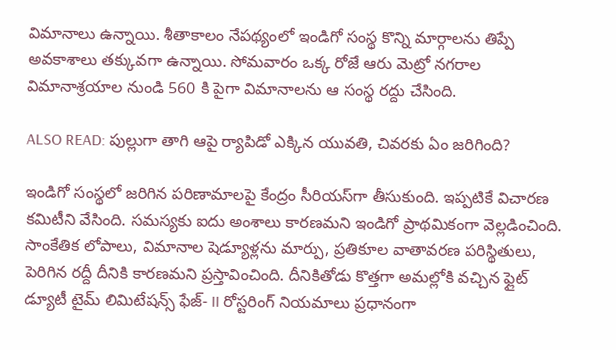విమానాలు ఉన్నాయి. శీతాకాలం నేపథ్యంలో ఇండిగో సంస్థ కొన్ని మార్గాలను తిప్పే అవకాశాలు తక్కువగా ఉన్నాయి. సోమవారం ఒక్క రోజే ఆరు మెట్రో నగరాల విమానాశ్రయాల నుండి 560 కి పైగా విమానాలను ఆ సంస్థ రద్దు చేసింది.

ALSO READ: పుల్లుగా తాగి ఆపై ర్యాపిడో ఎక్కిన యువతి, చివరకు ఏం జరిగింది?

ఇండిగో సంస్థలో జరిగిన పరిణామాలపై కేంద్రం సీరియస్‌గా తీసుకుంది. ఇప్పటికే విచారణ కమిటీని వేసింది. సమస్యకు ఐదు అంశాలు కారణమని ఇండిగో ప్రాథమికంగా వెల్లడించింది. సాంకేతిక లోపాలు, విమానాల షెడ్యూళ్లను మార్పు, ప్రతికూల వాతావరణ పరిస్థితులు, పెరిగిన రద్దీ దీనికి కారణమని ప్రస్తావించింది. దీనికితోడు కొత్తగా అమల్లోకి వచ్చిన ఫ్లైట్ డ్యూటీ టైమ్ లిమిటేషన్స్ ఫేజ్- II రోస్టరింగ్ నియమాలు ప్రధానంగా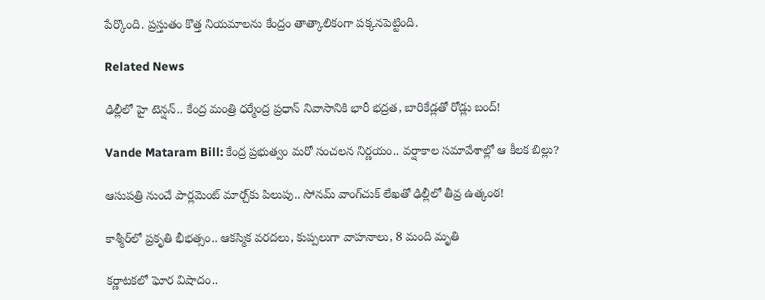పేర్కొంది. ప్రస్తుతం కొత్త నియమాలను కేంద్రం తాత్కాలికంగా పక్కనపెట్టింది.

Related News

ఢిల్లీలో హై టెన్షన్.. కేంద్ర మంత్రి ధర్మేంద్ర ప్రధాన్ నివాసానికి భారీ భద్రత, బారికేడ్లతో రోడ్లు బంద్!

Vande Mataram Bill: కేంద్ర ప్రభుత్వం మరో సంచలన నిర్ణయం.. వర్షాకాల సమావేశాల్లో ఆ కీలక బిల్లు?

ఆసుపత్రి నుంచే పార్లమెంట్ మార్చ్‌కు పిలుపు.. సోనమ్ వాంగ్‌చుక్ లేఖతో ఢిల్లీలో తీవ్ర ఉత్కంఠ!

కాశ్మీర్‌లో ప్రకృతి భీభత్సం.. ఆకస్మిక వరదలు, కుప్పలుగా వాహనాలు, 8 మంది మృతి

కర్ణాటకలో ఘోర విషాదం..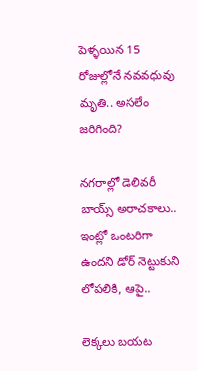పెళ్ళయిన 15 రోజుల్లోనే నవవధువు మృతి.. అసలేం జరిగింది?

నగరాల్లో డెలివరీ బాయ్స్ అరాచకాలు.. ఇంట్లో ఒంటరిగా ఉందని డోర్ నెట్టుకుని లోపలికి, ఆపై..

లెక్కలు బయట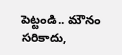పెట్టండి.. మౌనం సరికాదు,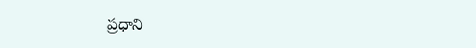ప్రధాని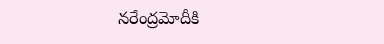నరేంద్రమోదీకి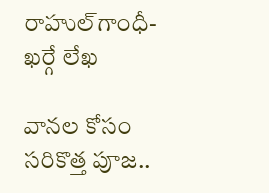రాహుల్‌‌గాంధీ-ఖర్గే లేఖ

వానల కోసం సరికొత్త పూజ..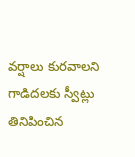వర్షాలు కురవాలని గాడిదలకు స్వీట్లు తినిపించిన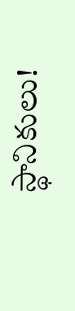స్థానికులు!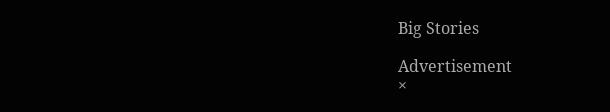Big Stories

Advertisement
×